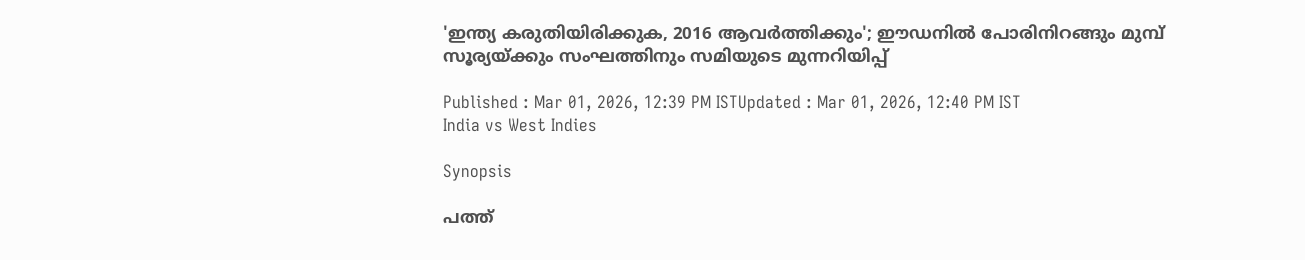'ഇന്ത്യ കരുതിയിരിക്കുക, 2016 ആവർത്തിക്കും'; ഈഡനിൽ പോരിനിറങ്ങും മുമ്പ് സൂര്യയ്ക്കും സംഘത്തിനും സമിയുടെ മുന്നറിയിപ്പ്

Published : Mar 01, 2026, 12:39 PM ISTUpdated : Mar 01, 2026, 12:40 PM IST
India vs West Indies

Synopsis

പത്ത്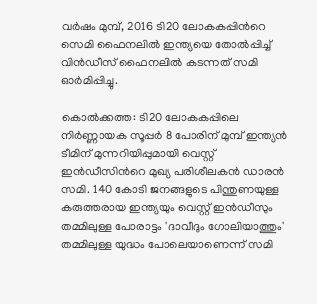വർഷം മുമ്പ്, 2016 ടി20 ലോകകപ്പിന്‍റെ സെമി ഫൈനലിൽ ഇന്ത്യയെ തോൽപ്പിച്ച് വിൻഡീസ് ഫൈനലിൽ കടന്നത് സമി ഓര്‍മിപ്പിച്ചു.

കൊൽക്കത്ത: ടി20 ലോകകപ്പിലെ നിർണ്ണായക സൂപ്പര്‍ 8 പോരിന് മുമ്പ് ഇന്ത്യൻ ടീമിന് മുന്നറിയിപ്പുമായി വെസ്റ്റ് ഇൻഡീസിന്‍റെ മുഖ്യ പരിശീലകന്‍ ഡാരൻ സമി. 140 കോടി ജനങ്ങളുടെ പിന്തുണയുള്ള കരുത്തരായ ഇന്ത്യയും വെസ്റ്റ് ഇൻഡീസും തമ്മിലുള്ള പോരാട്ടം 'ദാവീദും ഗോലിയാത്തും' തമ്മിലുള്ള യുദ്ധം പോലെയാണെന്ന് സമി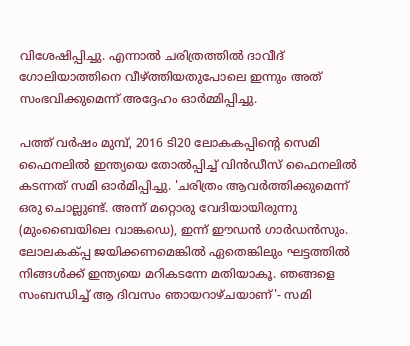വിശേഷിപ്പിച്ചു. എന്നാൽ ചരിത്രത്തിൽ ദാവീദ് ഗോലിയാത്തിനെ വീഴ്ത്തിയതുപോലെ ഇന്നും അത് സംഭവിക്കുമെന്ന് അദ്ദേഹം ഓർമ്മിപ്പിച്ചു.

പത്ത് വർഷം മുമ്പ്, 2016 ടി20 ലോകകപ്പിന്‍റെ സെമി ഫൈനലിൽ ഇന്ത്യയെ തോൽപ്പിച്ച് വിൻഡീസ് ഫൈനലിൽ കടന്നത് സമി ഓര്‍മിപ്പിച്ചു. 'ചരിത്രം ആവർത്തിക്കുമെന്ന് ഒരു ചൊല്ലുണ്ട്. അന്ന് മറ്റൊരു വേദിയായിരുന്നു (മുംബൈയിലെ വാങ്കഡെ), ഇന്ന് ഈഡൻ ഗാർഡൻസും. ലോലകക്പ്പ ജയിക്കണമെങ്കിൽ ഏതെങ്കിലും ഘട്ടത്തിൽ നിങ്ങൾക്ക് ഇന്ത്യയെ മറികടന്നേ മതിയാകൂ. ഞങ്ങളെ സംബന്ധിച്ച് ആ ദിവസം ഞായറാഴ്ചയാണ്'- സമി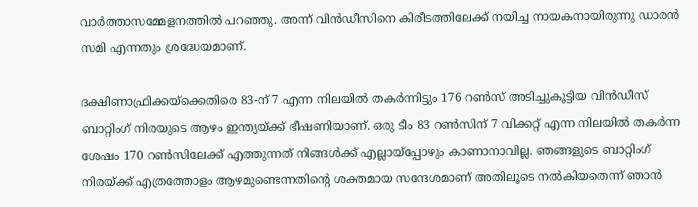വാർത്താസമ്മേളനത്തിൽ പറഞ്ഞു. അന്ന് വിൻഡീസിനെ കിരീടത്തിലേക്ക് നയിച്ച നായകനായിരുന്നു ഡാരൻ സമി എന്നതും ശ്രദ്ധേയമാണ്.

ദക്ഷിണാഫ്രിക്കയ്‌ക്കെതിരെ 83-ന് 7 എന്ന നിലയിൽ തകർന്നിട്ടും 176 റൺസ് അടിച്ചുകൂട്ടിയ വിൻഡീസ് ബാറ്റിംഗ് നിരയുടെ ആഴം ഇന്ത്യയ്ക്ക് ഭീഷണിയാണ്. ഒരു ടീം 83 റൺസിന് 7 വിക്കറ്റ് എന്ന നിലയിൽ തകർന്ന ശേഷം 170 റൺസിലേക്ക് എത്തുന്നത് നിങ്ങൾക്ക് എല്ലായ്പ്പോഴും കാണാനാവില്ല. ഞങ്ങളുടെ ബാറ്റിംഗ് നിരയ്ക്ക് എത്രത്തോളം ആഴമുണ്ടെന്നതിന്‍റെ ശക്തമായ സന്ദേശമാണ് അതിലൂടെ നൽകിയതെന്ന് ഞാൻ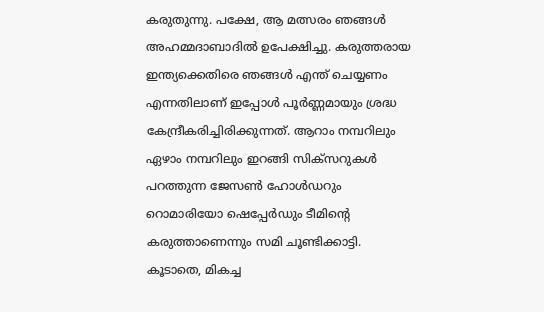കരുതുന്നു. പക്ഷേ, ആ മത്സരം ഞങ്ങൾ അഹമ്മദാബാദിൽ ഉപേക്ഷിച്ചു. കരുത്തരായ ഇന്ത്യക്കെതിരെ ഞങ്ങൾ എന്ത് ചെയ്യണം എന്നതിലാണ് ഇപ്പോൾ പൂർണ്ണമായും ശ്രദ്ധ കേന്ദ്രീകരിച്ചിരിക്കുന്നത്. ആറാം നമ്പറിലും ഏഴാം നമ്പറിലും ഇറങ്ങി സിക്സറുകൾ പറത്തുന്ന ജേസൺ ഹോൾഡറും റൊമാരിയോ ഷെപ്പേർഡും ടീമിന്‍റെ കരുത്താണെന്നും സമി ചൂണ്ടിക്കാട്ടി. കൂടാതെ, മികച്ച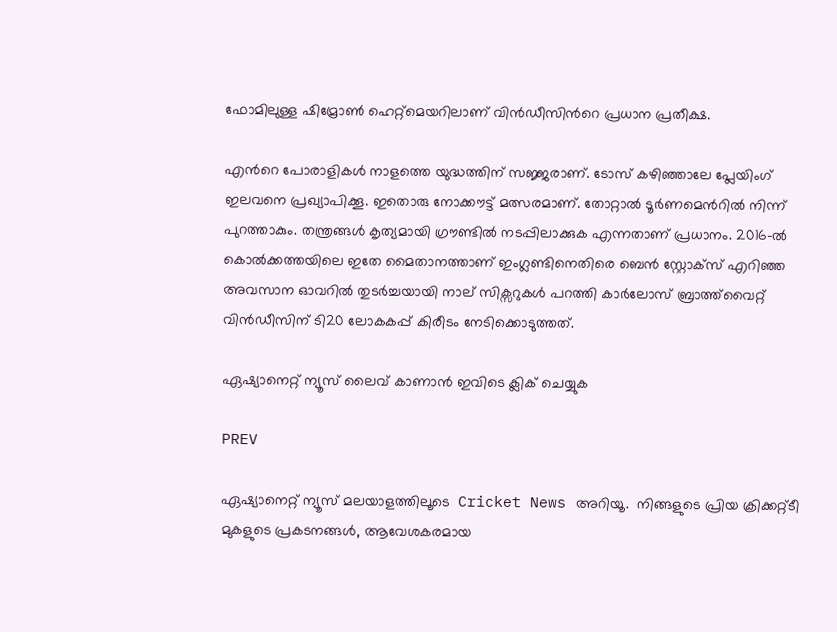ഫോമിലുള്ള ഷിമ്രോൺ ഹെറ്റ്‌മെയറിലാണ് വിൻഡീസിന്‍റെ പ്രധാന പ്രതീക്ഷ.

എന്‍റെ പോരാളികൾ നാളത്തെ യുദ്ധത്തിന് സജ്ജരാണ്. ടോസ് കഴിഞ്ഞാലേ പ്ലേയിംഗ് ഇലവനെ പ്രഖ്യാപിക്കൂ. ഇതൊരു നോക്കൗട്ട് മത്സരമാണ്. തോറ്റാൽ ടൂർണമെന്‍റിൽ നിന്ന് പുറത്താകും. തന്ത്രങ്ങള്‍ കൃത്യമായി ഗ്രൗണ്ടില്‍ നടപ്പിലാക്കുക എന്നതാണ് പ്രധാനം. 2016-ൽ കൊൽക്കത്തയിലെ ഇതേ മൈതാനത്താണ് ഇംഗ്ലണ്ടിനെതിരെ ബെന്‍ സ്റ്റോക്സ് എറിഞ്ഞ അവസാന ഓവറില്‍ തുടര്‍ച്ചയായി നാല് സിക്സറുകൾ പറത്തി കാർലോസ് ബ്രാത്ത്‌വൈറ്റ് വിൻഡീസിന് ടി20 ലോകകപ്പ് കിരീടം നേടിക്കൊടുത്തത്.

ഏഷ്യാനെറ്റ് ന്യൂസ് ലൈവ് കാണാന്‍ ഇവിടെ ക്ലിക് ചെയ്യുക

PREV

ഏഷ്യാനെറ്റ് ന്യൂസ് മലയാളത്തിലൂടെ  Cricket News അറിയൂ.  നിങ്ങളുടെ പ്രിയ ക്രിക്കറ്റ്ടീ മുകളുടെ പ്രകടനങ്ങൾ, ആവേശകരമായ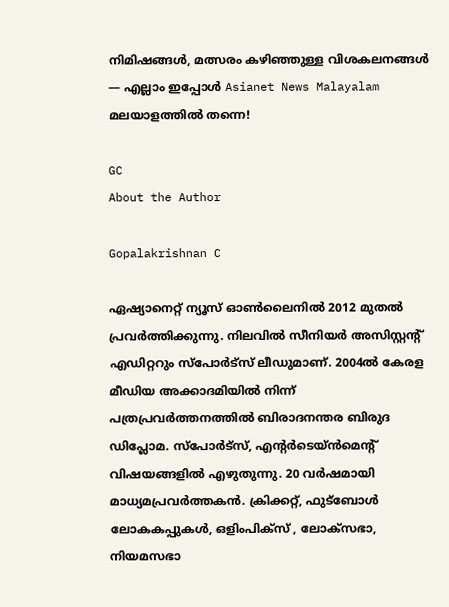നിമിഷങ്ങൾ, മത്സരം കഴിഞ്ഞുള്ള വിശകലനങ്ങൾ — എല്ലാം ഇപ്പോൾ Asianet News Malayalam മലയാളത്തിൽ തന്നെ!

GC
About the Author

Gopalakrishnan C

ഏഷ്യാനെറ്റ് ന്യൂസ് ഓണ്‍ലൈനില്‍ 2012 മുതല്‍ പ്രവര്‍ത്തിക്കുന്നു. നിലവില്‍ സീനിയര്‍ അസിസ്റ്റന്‍റ് എഡിറ്ററും സ്പോർട്സ് ലീഡുമാണ്. 2004ൽ കേരള മീഡിയ അക്കാദമിയില്‍ നിന്ന് പത്രപ്രവര്‍ത്തനത്തില്‍ ബിരാദനന്തര ബിരുദ ഡിപ്ലോമ. സ്പോര്‍ട്സ്, എന്‍റര്‍ടെയ്ൻമെന്‍റ് വിഷയങ്ങളില്‍ എഴുതുന്നു. 20 വര്‍ഷമായി മാധ്യമപ്രവര്‍ത്തകൻ. ക്രിക്കറ്റ്, ഫുട്ബോള്‍ ലോകകപ്പുകൾ, ഒളിംപിക്സ് , ലോക്സഭാ, നിയമസഭാ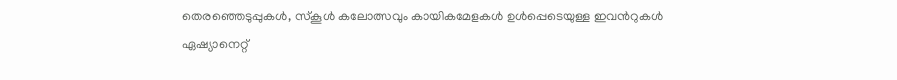തെരഞ്ഞെടുപ്പുകള്‍, സ്കൂള്‍ കലോത്സവും കായികമേളകള്‍ ഉള്‍പ്പെടെയുള്ള ഇവന്‍റുകള്‍ ഏഷ്യാനെറ്റ്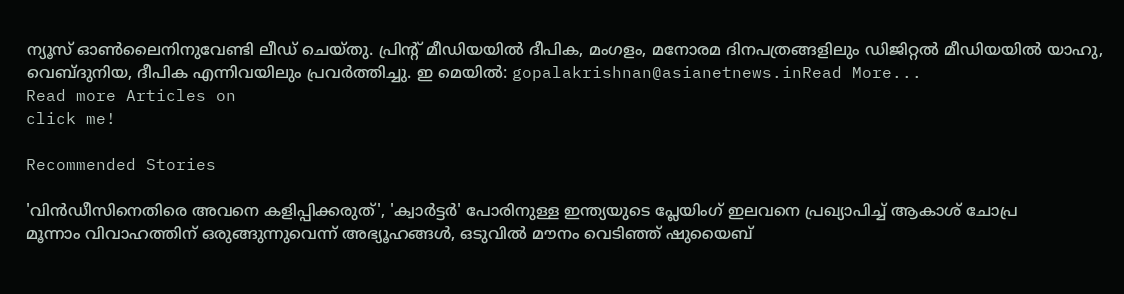ന്യൂസ് ഓണ്‍ലൈനിനുവേണ്ടി ലീഡ് ചെയ്തു. പ്രിന്‍റ് മീഡിയയില്‍ ദീപിക, മംഗളം, മനോരമ ദിനപത്രങ്ങളിലും ഡിജിറ്റൽ മീഡിയയില്‍ യാഹു, വെബ്ദുനിയ, ദീപിക എന്നിവയിലും പ്രവര്‍ത്തിച്ചു. ഇ മെയില്‍: gopalakrishnan@asianetnews.inRead More...
Read more Articles on
click me!

Recommended Stories

'വിന്‍ഡീസിനെതിരെ അവനെ കളിപ്പിക്കരുത്', 'ക്വാര്‍ട്ടർ' പോരിനുള്ള ഇന്ത്യയുടെ പ്ലേയിംഗ് ഇലവനെ പ്രഖ്യാപിച്ച് ആകാശ് ചോപ്ര
മൂന്നാം വിവാഹത്തിന് ഒരുങ്ങുന്നുവെന്ന് അഭ്യൂഹങ്ങള്‍, ഒടുവില്‍ മൗനം വെടിഞ്ഞ് ഷുയൈബ്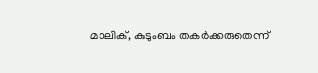മാലിക്, കുടുംബം തകർക്കരുതെന്ന്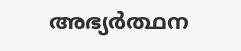അഭ്യർത്ഥന